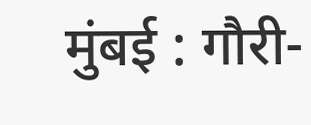मुंबई : गौरी-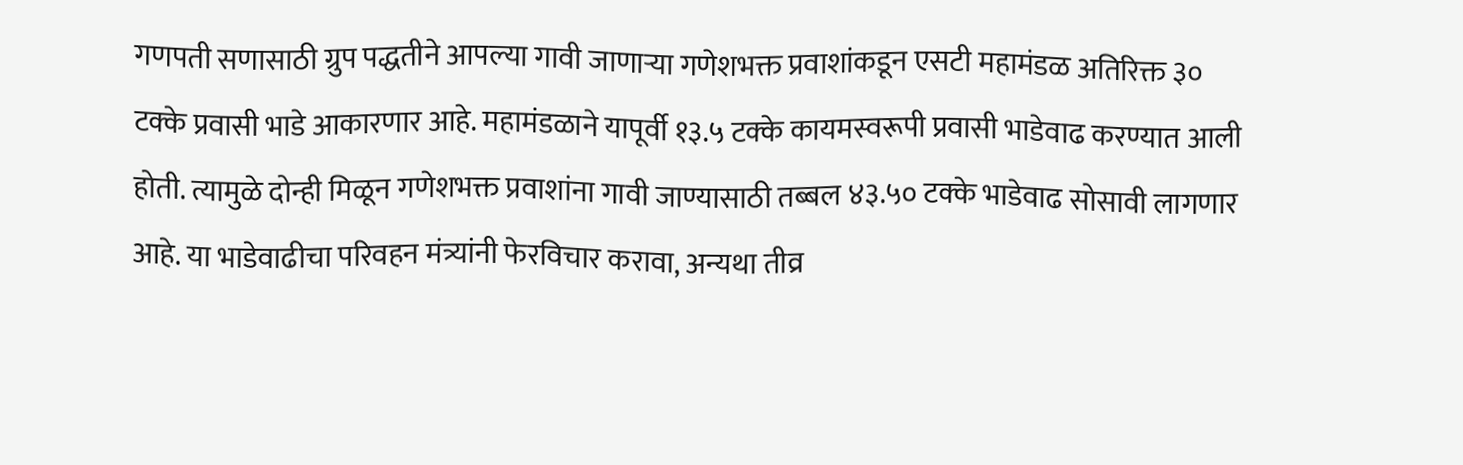गणपती सणासाठी ग्रुप पद्धतीने आपल्या गावी जाणाऱ्या गणेशभक्त प्रवाशांकडून एसटी महामंडळ अतिरिक्त ३० टक्के प्रवासी भाडे आकारणार आहे. महामंडळाने यापूर्वी १३.५ टक्के कायमस्वरूपी प्रवासी भाडेवाढ करण्यात आली होती. त्यामुळे दोन्ही मिळून गणेशभक्त प्रवाशांना गावी जाण्यासाठी तब्बल ४३.५० टक्के भाडेवाढ सोसावी लागणार आहे. या भाडेवाढीचा परिवहन मंत्र्यांनी फेरविचार करावा, अन्यथा तीव्र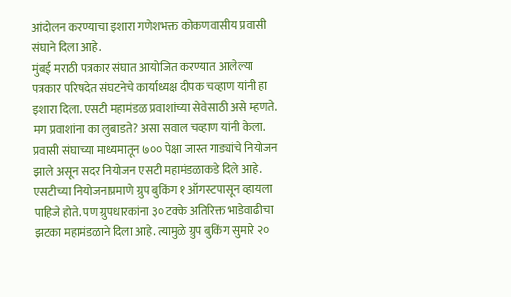आंदोलन करण्याचा इशारा गणेशभक्त कोकणवासीय प्रवासी संघाने दिला आहे.
मुंबई मराठी पत्रकार संघात आयोजित करण्यात आलेल्या पत्रकार परिषदेत संघटनेचे कार्याध्यक्ष दीपक चव्हाण यांनी हा इशारा दिला. एसटी महामंडळ प्रवाशांच्या सेवेसाठी असे म्हणते. मग प्रवाशांना का लुबाडते? असा सवाल चव्हाण यांनी केला. प्रवासी संघाच्या माध्यमातून ७०० पेक्षा जास्त गाड्यांचे नियोजन झाले असून सदर नियोजन एसटी महामंडळाकडे दिले आहे. एसटीच्या नियोजनाप्रमाणे ग्रुप बुकिंग १ ऑगस्टपासून व्हायला पाहिजे होते. पण ग्रुपधारकांना ३० टक्के अतिरिक्त भाडेवाढीचा झटका महामंडळाने दिला आहे. त्यामुळे ग्रुप बुकिंग सुमारे २०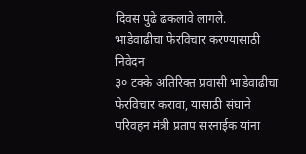दिवस पुढे ढकलावे लागले.
भाडेवाढीचा फेरविचार करण्यासाठी निवेदन
३० टक्के अतिरिक्त प्रवासी भाडेवाढीचा फेरविचार करावा, यासाठी संघाने परिवहन मंत्री प्रताप सरनाईक यांना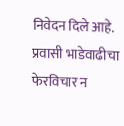निवेदन दिले आहे. प्रवासी भाडेवाढीचा फेरविचार न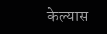केल्यास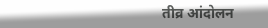तीव्र आंदोलन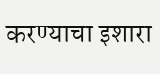करण्याचा इशारा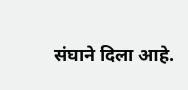संघाने दिला आहे.